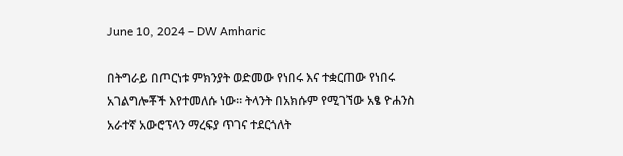June 10, 2024 – DW Amharic

በትግራይ በጦርነቱ ምክንያት ወድመው የነበሩ እና ተቋርጠው የነበሩ አገልግሎቾች እየተመለሱ ነው። ትላንት በአክሱም የሚገኘው አፄ ዮሐንስ አራተኛ አውሮፕላን ማረፍያ ጥገና ተደርጎለት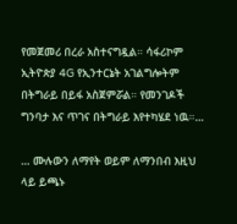የመጀመሪ በረራ አስተናግዷል። ሳፋሪኮም ኢትዮጵያ 4G የኢንተርኔት አገልግሎትም በትግራይ በይፋ አስጀምሯል። የመንገዶች ግንባታ እና ጥገና በትግራይ እየተካሄደ ነዉ።…

… ሙሉውን ለማየት ወይም ለማንበብ እዚህ ላይ ይጫኑ